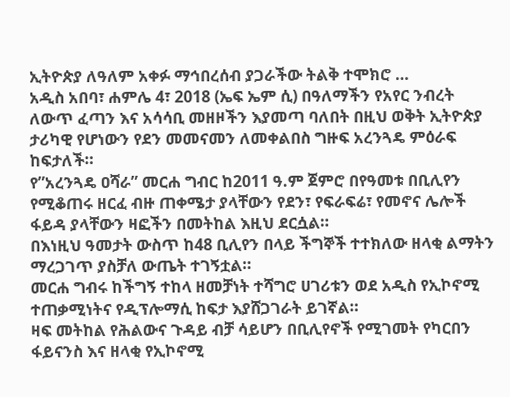ኢትዮጵያ ለዓለም አቀፉ ማኅበረሰብ ያጋራችው ትልቅ ተሞክሮ …
አዲስ አበባ፣ ሐምሌ 4፣ 2018 (ኤፍ ኤም ሲ) በዓለማችን የአየር ንብረት ለውጥ ፈጣን እና አሳሳቢ መዘዞችን እያመጣ ባለበት በዚህ ወቅት ኢትዮጵያ ታሪካዊ የሆነውን የደን መመናመን ለመቀልበስ ግዙፍ አረንጓዴ ምዕራፍ ከፍታለች።
የ”አረንጓዴ ዐሻራ” መርሐ ግብር ከ2011 ዓ.ም ጀምሮ በየዓመቱ በቢሊየን የሚቆጠሩ ዘርፈ ብዙ ጠቀሜታ ያላቸውን የደን፣ የፍራፍሬ፣ የመኖና ሌሎች ፋይዳ ያላቸውን ዛፎችን በመትከል እዚህ ደርሷል።
በእነዚህ ዓመታት ውስጥ ከ48 ቢሊየን በላይ ችግኞች ተተክለው ዘላቂ ልማትን ማረጋገጥ ያስቻለ ውጤት ተገኝቷል።
መርሐ ግብሩ ከችግኝ ተከላ ዘመቻነት ተሻግሮ ሀገሪቱን ወደ አዲስ የኢኮኖሚ ተጠቃሚነትና የዲፕሎማሲ ከፍታ እያሸጋገራት ይገኛል።
ዛፍ መትከል የሕልውና ጉዳይ ብቻ ሳይሆን በቢሊየኖች የሚገመት የካርበን ፋይናንስ እና ዘላቂ የኢኮኖሚ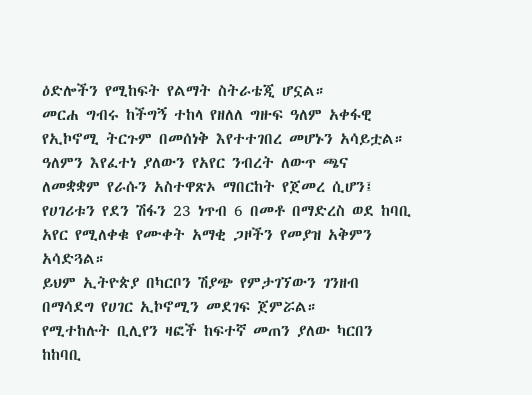ዕድሎችን የሚከፍት የልማት ስትራቴጂ ሆኗል።
መርሐ ግብሩ ከችግኝ ተከላ የዘለለ ግዙፍ ዓለም አቀፋዊ የኢኮኖሚ ትርጉም በመሰነቅ እየተተገበረ መሆኑን አሳይቷል።
ዓለምን እየፈተነ ያለውን የአየር ንብረት ለውጥ ጫና ለመቋቋም የራሱን አስተዋጽኦ ማበርከት የጀመረ ሲሆን፤ የሀገሪቱን የደን ሽፋን 23 ነጥብ 6 በመቶ በማድረስ ወደ ከባቢ አየር የሚለቀቁ የሙቀት አማቂ ጋዞችን የመያዝ አቅምን አሳድጓል።
ይህም ኢትዮጵያ በካርቦን ሽያጭ የምታገኘውን ገንዘብ በማሳደግ የሀገር ኢኮኖሚን መደገፍ ጀምሯል።
የሚተከሉት ቢሊየን ዛፎች ከፍተኛ መጠን ያለው ካርበን ከከባቢ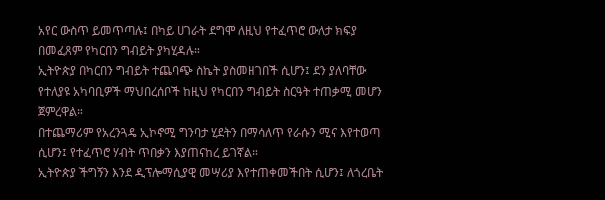አየር ውስጥ ይመጥጣሉ፤ በካይ ሀገራት ደግሞ ለዚህ የተፈጥሮ ውለታ ክፍያ በመፈጸም የካርበን ግብይት ያካሂዳሉ።
ኢትዮጵያ በካርበን ግብይት ተጨባጭ ስኬት ያስመዘገበች ሲሆን፤ ደን ያለባቸው የተለያዩ አካባቢዎች ማህበረሰቦች ከዚህ የካርበን ግብይት ስርዓት ተጠቃሚ መሆን ጀምረዋል።
በተጨማሪም የአረንጓዴ ኢኮኖሚ ግንባታ ሂደትን በማሳለጥ የራሱን ሚና እየተወጣ ሲሆን፤ የተፈጥሮ ሃብት ጥበቃን እያጠናከረ ይገኛል።
ኢትዮጵያ ችግኝን እንደ ዲፕሎማሲያዊ መሣሪያ እየተጠቀመችበት ሲሆን፤ ለጎረቤት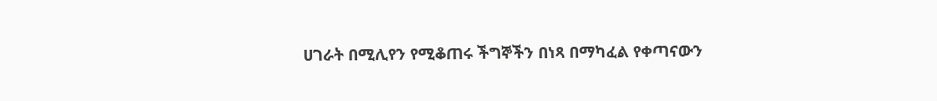ሀገራት በሚሊየን የሚቆጠሩ ችግኞችን በነጻ በማካፈል የቀጣናውን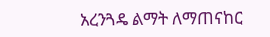አረንጓዴ ልማት ለማጠናከር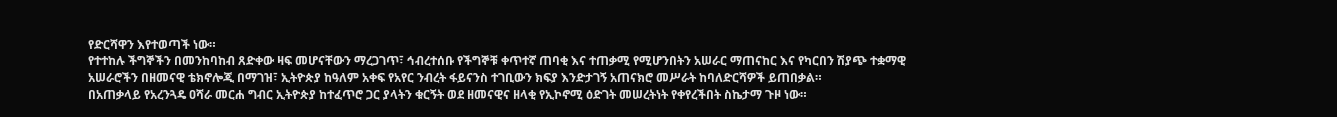የድርሻዋን እየተወጣች ነው።
የተተከሉ ችግኞችን በመንከባከብ ጸድቀው ዛፍ መሆናቸውን ማረጋገጥ፣ ኅብረተሰቡ የችግኞቹ ቀጥተኛ ጠባቂ እና ተጠቃሚ የሚሆንበትን አሠራር ማጠናከር እና የካርበን ሽያጭ ተቋማዊ አሠራሮችን በዘመናዊ ቴክኖሎጂ በማገዝ፣ ኢትዮጵያ ከዓለም አቀፍ የአየር ንብረት ፋይናንስ ተገቢውን ክፍያ እንድታገኝ አጠናክሮ መሥራት ከባለድርሻዎች ይጠበቃል።
በአጠቃላይ የአረንጓዴ ዐሻራ መርሐ ግብር ኢትዮጵያ ከተፈጥሮ ጋር ያላትን ቁርኝት ወደ ዘመናዊና ዘላቂ የኢኮኖሚ ዕድገት መሠረትነት የቀየረችበት ስኬታማ ጉዞ ነው።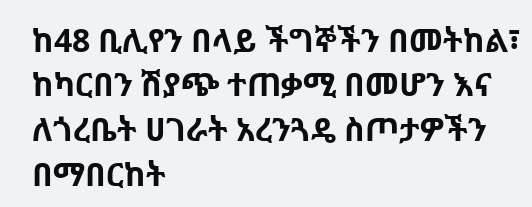ከ48 ቢሊየን በላይ ችግኞችን በመትከል፣ ከካርበን ሽያጭ ተጠቃሚ በመሆን እና ለጎረቤት ሀገራት አረንጓዴ ስጦታዎችን በማበርከት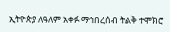ኢትዮጵያ ለዓለም አቀፉ ማኅበረሰብ ትልቅ ተሞክሮ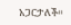አጋርታለች።